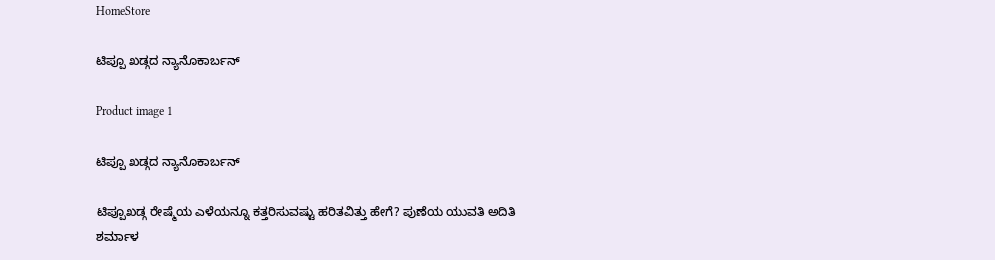HomeStore

ಟಿಪ್ಪೂ ಖಡ್ಗದ ನ್ಯಾನೊಕಾರ್ಬನ್

Product image 1

ಟಿಪ್ಪೂ ಖಡ್ಗದ ನ್ಯಾನೊಕಾರ್ಬನ್

ಟಿಪ್ಪೂಖಡ್ಗ ರೇಷ್ಮೆಯ ಎಳೆಯನ್ನೂ ಕತ್ತರಿಸುವಷ್ಟು ಹರಿತವಿತ್ತು ಹೇಗೆ? ಪುಣೆಯ ಯುವತಿ ಅದಿತಿ ಶರ್ಮಾಳ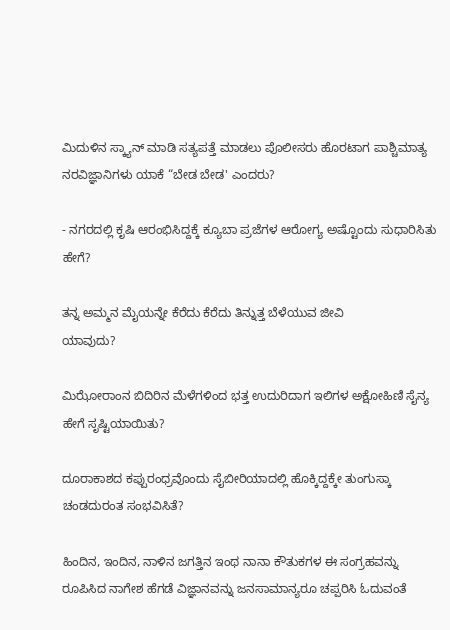ಮಿದುಳಿನ ಸ್ಕ್ಯಾನ್ ಮಾಡಿ ಸತ್ಯಪತ್ತೆ ಮಾಡಲು ಪೊಲೀಸರು ಹೊರಟಾಗ ಪಾಶ್ಚಿಮಾತ್ಯ ನರವಿಜ್ಞಾನಿಗಳು ಯಾಕೆ “ಬೇಡ ಬೇಡ' ಎಂದರು?

- ನಗರದಲ್ಲಿ ಕೃಷಿ ಆರಂಭಿಸಿದ್ದಕ್ಕೆ ಕ್ಯೂಬಾ ಪ್ರಜೆಗಳ ಆರೋಗ್ಯ ಅಷ್ಟೊಂದು ಸುಧಾರಿಸಿತು ಹೇಗೆ?

ತನ್ನ ಅಮ್ಮನ ಮೈಯನ್ನೇ ಕೆರೆದು ಕೆರೆದು ತಿನ್ನುತ್ತ ಬೆಳೆಯುವ ಜೀವಿ
ಯಾವುದು?

ಮಿಝೋರಾಂನ ಬಿದಿರಿನ ಮೆಳೆಗಳಿಂದ ಭತ್ತ ಉದುರಿದಾಗ ಇಲಿಗಳ ಅಕ್ಷೋಹಿಣಿ ಸೈನ್ಯ ಹೇಗೆ ಸೃಷ್ಟಿಯಾಯಿತು?

ದೂರಾಕಾಶದ ಕಪ್ಪುರಂಧ್ರವೊಂದು ಸೈಬೀರಿಯಾದಲ್ಲಿ ಹೊಕ್ಕಿದ್ದಕ್ಕೇ ತುಂಗುಸ್ಕಾ ಚಂಡದುರಂತ ಸಂಭವಿಸಿತೆ?

ಹಿಂದಿನ, ಇಂದಿನ, ನಾಳಿನ ಜಗತ್ತಿನ ಇಂಥ ನಾನಾ ಕೌತುಕಗಳ ಈ ಸಂಗ್ರಹವನ್ನು ರೂಪಿಸಿದ ನಾಗೇಶ ಹೆಗಡೆ ವಿಜ್ಞಾನವನ್ನು ಜನಸಾಮಾನ್ಯರೂ ಚಪ್ಪರಿಸಿ ಓದುವಂತೆ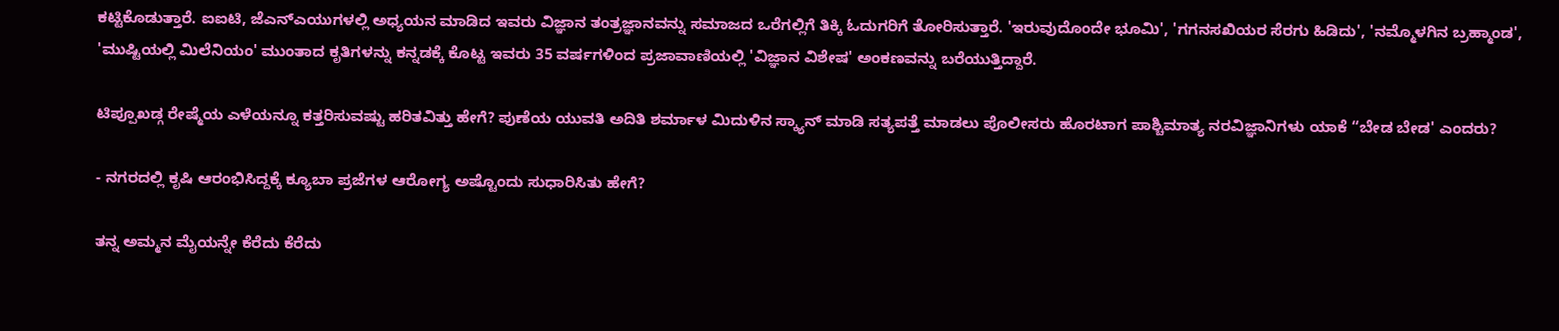ಕಟ್ಟಿಕೊಡುತ್ತಾರೆ. ಐಐಟಿ, ಜೆಎನ್ಎಯುಗಳಲ್ಲಿ ಅಧ್ಯಯನ ಮಾಡಿದ ಇವರು ವಿಜ್ಞಾನ ತಂತ್ರಜ್ಞಾನವನ್ನು ಸಮಾಜದ ಒರೆಗಲ್ಲಿಗೆ ತಿಕ್ಕಿ ಓದುಗರಿಗೆ ತೋರಿಸುತ್ತಾರೆ. 'ಇರುವುದೊಂದೇ ಭೂಮಿ', 'ಗಗನಸಖಿಯರ ಸೆರಗು ಹಿಡಿದು', 'ನಮ್ಮೊಳಗಿನ ಬ್ರಹ್ಮಾಂಡ', 'ಮುಷ್ಟಿಯಲ್ಲಿ ಮಿಲೆನಿಯಂ' ಮುಂತಾದ ಕೃತಿಗಳನ್ನು ಕನ್ನಡಕ್ಕೆ ಕೊಟ್ಟ ಇವರು 35 ವರ್ಷಗಳಿಂದ ಪ್ರಜಾವಾಣಿಯಲ್ಲಿ 'ವಿಜ್ಞಾನ ವಿಶೇಷ' ಅಂಕಣವನ್ನು ಬರೆಯುತ್ತಿದ್ದಾರೆ.

ಟಿಪ್ಪೂಖಡ್ಗ ರೇಷ್ಮೆಯ ಎಳೆಯನ್ನೂ ಕತ್ತರಿಸುವಷ್ಟು ಹರಿತವಿತ್ತು ಹೇಗೆ? ಪುಣೆಯ ಯುವತಿ ಅದಿತಿ ಶರ್ಮಾಳ ಮಿದುಳಿನ ಸ್ಕ್ಯಾನ್ ಮಾಡಿ ಸತ್ಯಪತ್ತೆ ಮಾಡಲು ಪೊಲೀಸರು ಹೊರಟಾಗ ಪಾಶ್ಚಿಮಾತ್ಯ ನರವಿಜ್ಞಾನಿಗಳು ಯಾಕೆ “ಬೇಡ ಬೇಡ' ಎಂದರು?

- ನಗರದಲ್ಲಿ ಕೃಷಿ ಆರಂಭಿಸಿದ್ದಕ್ಕೆ ಕ್ಯೂಬಾ ಪ್ರಜೆಗಳ ಆರೋಗ್ಯ ಅಷ್ಟೊಂದು ಸುಧಾರಿಸಿತು ಹೇಗೆ?

ತನ್ನ ಅಮ್ಮನ ಮೈಯನ್ನೇ ಕೆರೆದು ಕೆರೆದು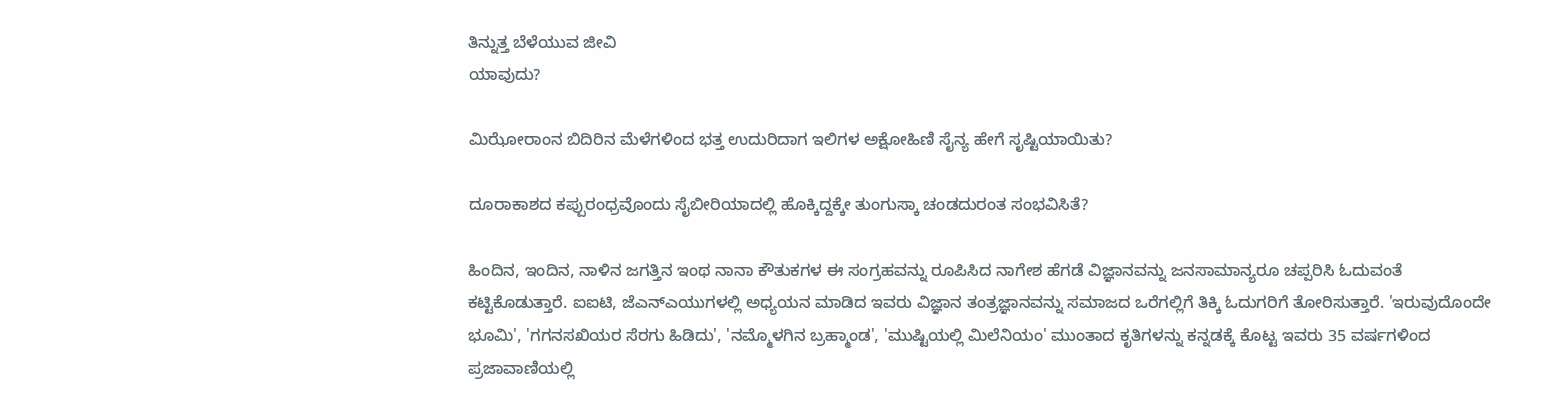ತಿನ್ನುತ್ತ ಬೆಳೆಯುವ ಜೀವಿ
ಯಾವುದು?

ಮಿಝೋರಾಂನ ಬಿದಿರಿನ ಮೆಳೆಗಳಿಂದ ಭತ್ತ ಉದುರಿದಾಗ ಇಲಿಗಳ ಅಕ್ಷೋಹಿಣಿ ಸೈನ್ಯ ಹೇಗೆ ಸೃಷ್ಟಿಯಾಯಿತು?

ದೂರಾಕಾಶದ ಕಪ್ಪುರಂಧ್ರವೊಂದು ಸೈಬೀರಿಯಾದಲ್ಲಿ ಹೊಕ್ಕಿದ್ದಕ್ಕೇ ತುಂಗುಸ್ಕಾ ಚಂಡದುರಂತ ಸಂಭವಿಸಿತೆ?

ಹಿಂದಿನ, ಇಂದಿನ, ನಾಳಿನ ಜಗತ್ತಿನ ಇಂಥ ನಾನಾ ಕೌತುಕಗಳ ಈ ಸಂಗ್ರಹವನ್ನು ರೂಪಿಸಿದ ನಾಗೇಶ ಹೆಗಡೆ ವಿಜ್ಞಾನವನ್ನು ಜನಸಾಮಾನ್ಯರೂ ಚಪ್ಪರಿಸಿ ಓದುವಂತೆ ಕಟ್ಟಿಕೊಡುತ್ತಾರೆ. ಐಐಟಿ, ಜೆಎನ್ಎಯುಗಳಲ್ಲಿ ಅಧ್ಯಯನ ಮಾಡಿದ ಇವರು ವಿಜ್ಞಾನ ತಂತ್ರಜ್ಞಾನವನ್ನು ಸಮಾಜದ ಒರೆಗಲ್ಲಿಗೆ ತಿಕ್ಕಿ ಓದುಗರಿಗೆ ತೋರಿಸುತ್ತಾರೆ. 'ಇರುವುದೊಂದೇ ಭೂಮಿ', 'ಗಗನಸಖಿಯರ ಸೆರಗು ಹಿಡಿದು', 'ನಮ್ಮೊಳಗಿನ ಬ್ರಹ್ಮಾಂಡ', 'ಮುಷ್ಟಿಯಲ್ಲಿ ಮಿಲೆನಿಯಂ' ಮುಂತಾದ ಕೃತಿಗಳನ್ನು ಕನ್ನಡಕ್ಕೆ ಕೊಟ್ಟ ಇವರು 35 ವರ್ಷಗಳಿಂದ ಪ್ರಜಾವಾಣಿಯಲ್ಲಿ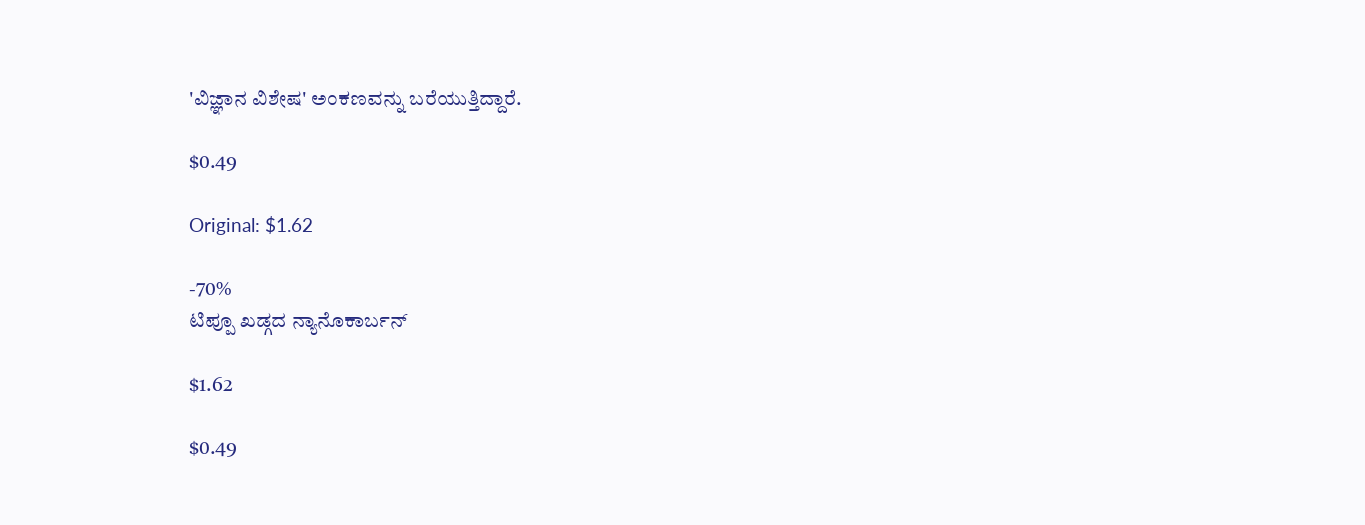'ವಿಜ್ಞಾನ ವಿಶೇಷ' ಅಂಕಣವನ್ನು ಬರೆಯುತ್ತಿದ್ದಾರೆ.

$0.49

Original: $1.62

-70%
ಟಿಪ್ಪೂ ಖಡ್ಗದ ನ್ಯಾನೊಕಾರ್ಬನ್

$1.62

$0.49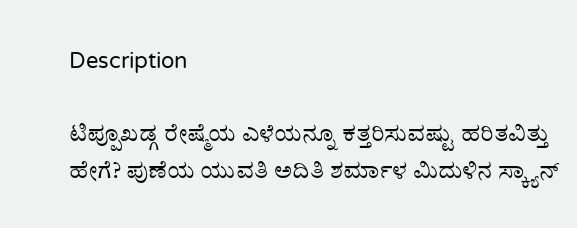Description

ಟಿಪ್ಪೂಖಡ್ಗ ರೇಷ್ಮೆಯ ಎಳೆಯನ್ನೂ ಕತ್ತರಿಸುವಷ್ಟು ಹರಿತವಿತ್ತು ಹೇಗೆ? ಪುಣೆಯ ಯುವತಿ ಅದಿತಿ ಶರ್ಮಾಳ ಮಿದುಳಿನ ಸ್ಕ್ಯಾನ್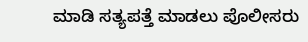ಮಾಡಿ ಸತ್ಯಪತ್ತೆ ಮಾಡಲು ಪೊಲೀಸರು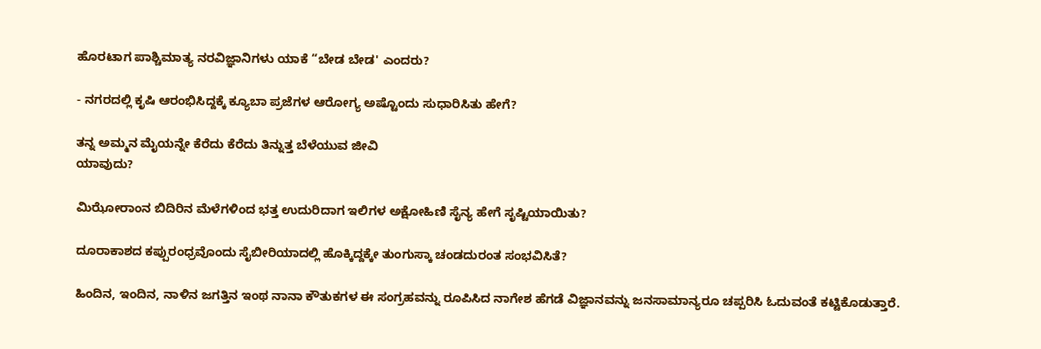ಹೊರಟಾಗ ಪಾಶ್ಚಿಮಾತ್ಯ ನರವಿಜ್ಞಾನಿಗಳು ಯಾಕೆ “ಬೇಡ ಬೇಡ' ಎಂದರು?

- ನಗರದಲ್ಲಿ ಕೃಷಿ ಆರಂಭಿಸಿದ್ದಕ್ಕೆ ಕ್ಯೂಬಾ ಪ್ರಜೆಗಳ ಆರೋಗ್ಯ ಅಷ್ಟೊಂದು ಸುಧಾರಿಸಿತು ಹೇಗೆ?

ತನ್ನ ಅಮ್ಮನ ಮೈಯನ್ನೇ ಕೆರೆದು ಕೆರೆದು ತಿನ್ನುತ್ತ ಬೆಳೆಯುವ ಜೀವಿ
ಯಾವುದು?

ಮಿಝೋರಾಂನ ಬಿದಿರಿನ ಮೆಳೆಗಳಿಂದ ಭತ್ತ ಉದುರಿದಾಗ ಇಲಿಗಳ ಅಕ್ಷೋಹಿಣಿ ಸೈನ್ಯ ಹೇಗೆ ಸೃಷ್ಟಿಯಾಯಿತು?

ದೂರಾಕಾಶದ ಕಪ್ಪುರಂಧ್ರವೊಂದು ಸೈಬೀರಿಯಾದಲ್ಲಿ ಹೊಕ್ಕಿದ್ದಕ್ಕೇ ತುಂಗುಸ್ಕಾ ಚಂಡದುರಂತ ಸಂಭವಿಸಿತೆ?

ಹಿಂದಿನ, ಇಂದಿನ, ನಾಳಿನ ಜಗತ್ತಿನ ಇಂಥ ನಾನಾ ಕೌತುಕಗಳ ಈ ಸಂಗ್ರಹವನ್ನು ರೂಪಿಸಿದ ನಾಗೇಶ ಹೆಗಡೆ ವಿಜ್ಞಾನವನ್ನು ಜನಸಾಮಾನ್ಯರೂ ಚಪ್ಪರಿಸಿ ಓದುವಂತೆ ಕಟ್ಟಿಕೊಡುತ್ತಾರೆ.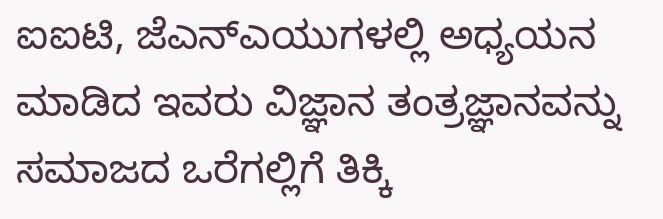ಐಐಟಿ, ಜೆಎನ್ಎಯುಗಳಲ್ಲಿ ಅಧ್ಯಯನ ಮಾಡಿದ ಇವರು ವಿಜ್ಞಾನ ತಂತ್ರಜ್ಞಾನವನ್ನು ಸಮಾಜದ ಒರೆಗಲ್ಲಿಗೆ ತಿಕ್ಕಿ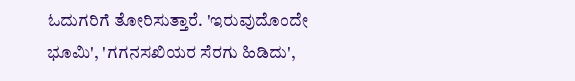ಓದುಗರಿಗೆ ತೋರಿಸುತ್ತಾರೆ. 'ಇರುವುದೊಂದೇ ಭೂಮಿ', 'ಗಗನಸಖಿಯರ ಸೆರಗು ಹಿಡಿದು',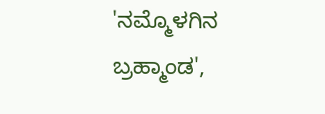'ನಮ್ಮೊಳಗಿನ ಬ್ರಹ್ಮಾಂಡ',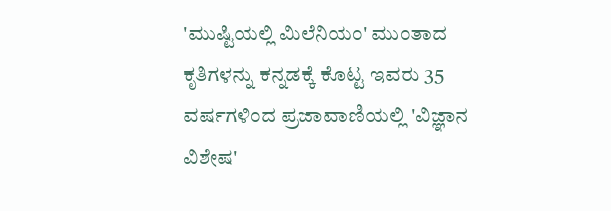'ಮುಷ್ಟಿಯಲ್ಲಿ ಮಿಲೆನಿಯಂ' ಮುಂತಾದ ಕೃತಿಗಳನ್ನು ಕನ್ನಡಕ್ಕೆ ಕೊಟ್ಟ ಇವರು 35 ವರ್ಷಗಳಿಂದ ಪ್ರಜಾವಾಣಿಯಲ್ಲಿ 'ವಿಜ್ಞಾನ ವಿಶೇಷ'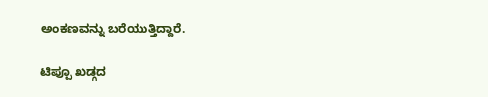ಅಂಕಣವನ್ನು ಬರೆಯುತ್ತಿದ್ದಾರೆ.

ಟಿಪ್ಪೂ ಖಡ್ಗದ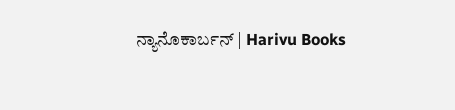ನ್ಯಾನೊಕಾರ್ಬನ್ | Harivu Books